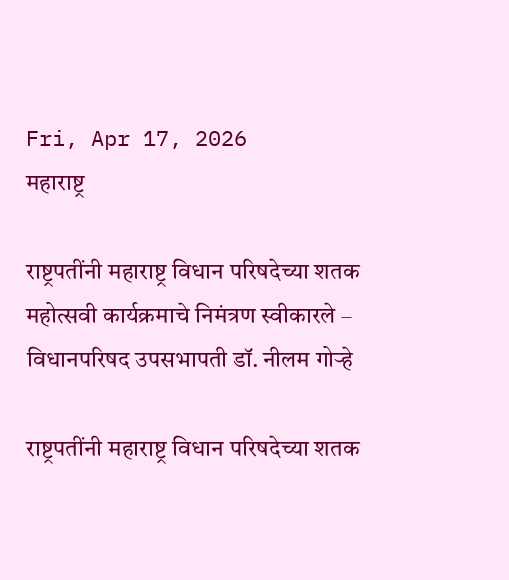Fri, Apr 17, 2026
महाराष्ट्र

राष्ट्रपतींनी महाराष्ट्र विधान परिषदेच्या शतक महोत्सवी कार्यक्रमाचे निमंत्रण स्वीकारले – विधानपरिषद उपसभापती डॉ. नीलम गोऱ्हे

राष्ट्रपतींनी महाराष्ट्र विधान परिषदेच्या शतक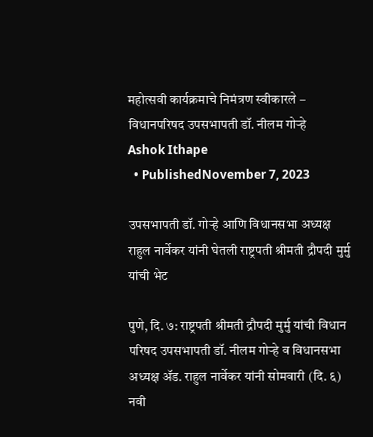महोत्सवी कार्यक्रमाचे निमंत्रण स्वीकारले – विधानपरिषद उपसभापती डॉ. नीलम गोऱ्हे
Ashok Ithape
  • PublishedNovember 7, 2023

उपसभापती डॉ. गोऱ्हे आणि विधानसभा अध्यक्ष राहुल नार्वेकर यांनी घेतली राष्ट्रपती श्रीमती द्रौपदी मुर्मु यांची भेट

पुणे, दि. ७: राष्ट्रपती श्रीमती द्रौपदी मुर्मु यांची विधान परिषद उपसभापती डॉ. नीलम गोऱ्हे व विधानसभा अध्यक्ष ॲड. राहुल नार्वेकर यांनी सोमवारी (दि. ६) नवी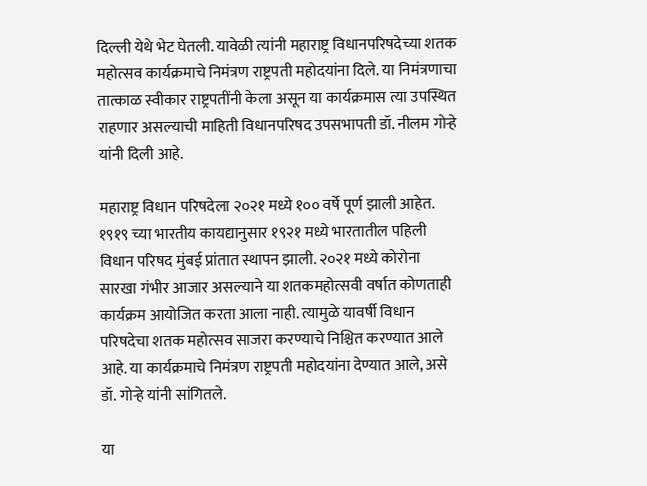दिल्ली येथे भेट घेतली. यावेळी त्यांनी महाराष्ट्र विधानपरिषदेच्या शतक महोत्सव कार्यक्रमाचे निमंत्रण राष्ट्रपती महोदयांना दिले. या निमंत्रणाचा तात्काळ स्वीकार राष्ट्रपतींनी केला असून या कार्यक्रमास त्या उपस्थित राहणार असल्याची माहिती विधानपरिषद उपसभापती डॉ. नीलम गोऱ्हे यांनी दिली आहे.

महाराष्ट्र विधान परिषदेला २०२१ मध्ये १०० वर्षे पूर्ण झाली आहेत. १९१९ च्या भारतीय कायद्यानुसार १९२१ मध्ये भारतातील पहिली विधान परिषद मुंबई प्रांतात स्थापन झाली. २०२१ मध्ये कोरोना सारखा गंभीर आजार असल्याने या शतकमहोत्सवी वर्षात कोणताही कार्यक्रम आयोजित करता आला नाही. त्यामुळे यावर्षी विधान परिषदेचा शतक महोत्सव साजरा करण्याचे निश्चित करण्यात आले आहे. या कार्यक्रमाचे निमंत्रण राष्ट्रपती महोदयांना देण्यात आले, असे डॉ. गोऱ्हे यांनी सांगितले.

या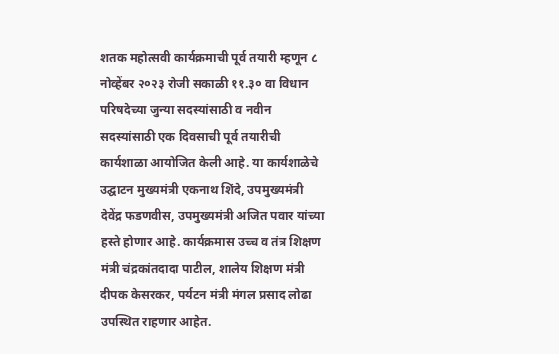शतक महोत्सवी कार्यक्रमाची पूर्व तयारी म्हणून ८ नोव्हेंबर २०२३ रोजी सकाळी ११.३० वा विधान परिषदेच्या जुन्या सदस्यांसाठी व नवीन सदस्यांसाठी एक दिवसाची पूर्व तयारीची कार्यशाळा आयोजित केली आहे. या कार्यशाळेचे उद्घाटन मुख्यमंत्री एकनाथ शिंदे, उपमुख्यमंत्री देवेंद्र फडणवीस, उपमुख्यमंत्री अजित पवार यांच्या हस्ते होणार आहे. कार्यक्रमास उच्च व तंत्र शिक्षण मंत्री चंद्रकांतदादा पाटील, शालेय शिक्षण मंत्री दीपक केसरकर, पर्यटन मंत्री मंगल प्रसाद लोढा उपस्थित राहणार आहेत.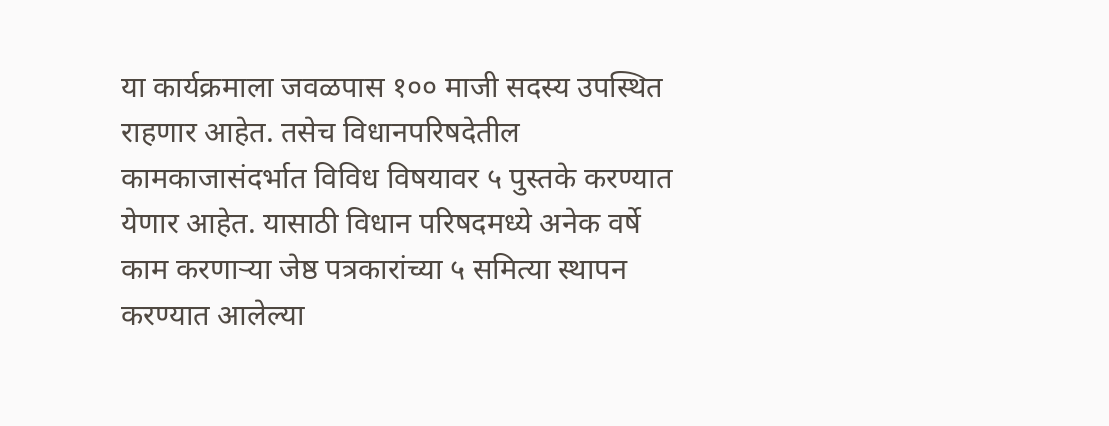या कार्यक्रमाला जवळपास १०० माजी सदस्य उपस्थित राहणार आहेत. तसेच विधानपरिषदेतील कामकाजासंदर्भात विविध विषयावर ५ पुस्तके करण्यात येणार आहेत. यासाठी विधान परिषदमध्ये अनेक वर्षे काम करणाऱ्या जेष्ठ पत्रकारांच्या ५ समित्या स्थापन करण्यात आलेल्या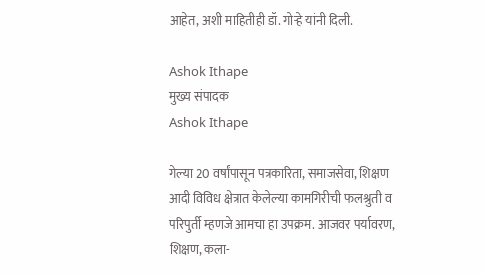आहेत, अशी माहितीही डॉ. गोऱ्हे यांनी दिली.

Ashok Ithape
मुख्य संपादक
Ashok Ithape

गेल्या 20 वर्षांपासून पत्रकारिता, समाजसेवा, शिक्षण आदी विविध क्षेत्रात केलेल्या कामगिरीची फलश्रुती व परिपुर्ती म्हणजे आमचा हा उपक्रम. आजवर पर्यावरण, शिक्षण, कला-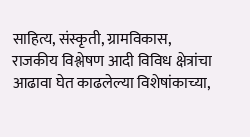साहित्य, संस्कृती, ग्रामविकास, राजकीय विश्लेषण आदी विविध क्षेत्रांचा आढावा घेत काढलेल्या विशेषांकाच्या,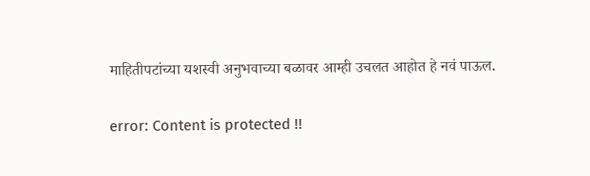माहितीपटांच्या यशस्वी अनुभवाच्या बळावर आम्ही उचलत आहोत हे नवं पाऊल.

error: Content is protected !!